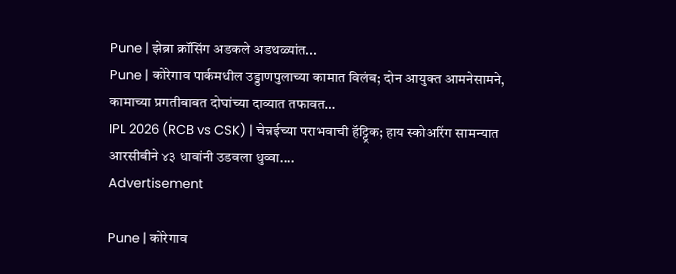Pune | झेब्रा क्रॉसिंग अडकले अडथळ्यांत...
Pune | कोरेगाव पार्कमधील उड्डाणपुलाच्या कामात विलंब; दोन आयुक्त आमनेसामने, कामाच्या प्रगतीबाबत दोघांच्या दाव्यात तफावत…
IPL 2026 (RCB vs CSK) | चेन्नईच्या पराभवाची हॅट्ट्रिक; हाय स्कोअरिंग सामन्यात आरसीबीने ४३ धावांनी उडवला धुव्वा....
Advertisement

Pune | कोरेगाव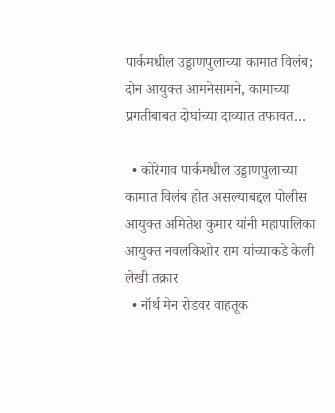पार्कमधील उड्डाणपुलाच्या कामात विलंब; दोन आयुक्त आमनेसामने, कामाच्या प्रगतीबाबत दोघांच्या दाव्यात तफावत…

  • कोरेगाव पार्कमधील उड्डाणपुलाच्या कामात विलंब होत असल्याबद्दल पोलीस आयुक्त अमितेश कुमार यांनी महापालिका आयुक्त नवलकिशोर राम यांच्याकडे केली लेखी तक्रार
  • नॉर्थ मेन रोडवर वाहतूक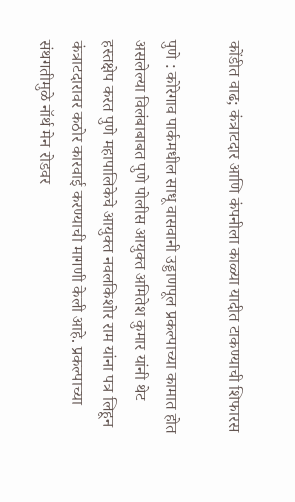कोंडीत वाढ; कंत्राटदार आणि कंपनीला काळ्या यादीत टाकण्याची शिफारस

पुणे : कोरेगाव पार्कमधील साधू वासवानी उड्डाणपूल प्रकल्पाच्या कामात होत असलेल्या विलंबाबाबत पुणे पोलीस आयुक्त अमितेश कुमार यांनी थेट हस्तक्षेप करत पुणे महापालिकेचे आयुक्त नवलकिशोर राम यांना पत्र लिहून कंत्राटदारावर कठोर कारवाई करण्याची मागणी केली आहे. प्रकल्पाच्या संथगतीमुळे नॉर्थ मेन रोडवर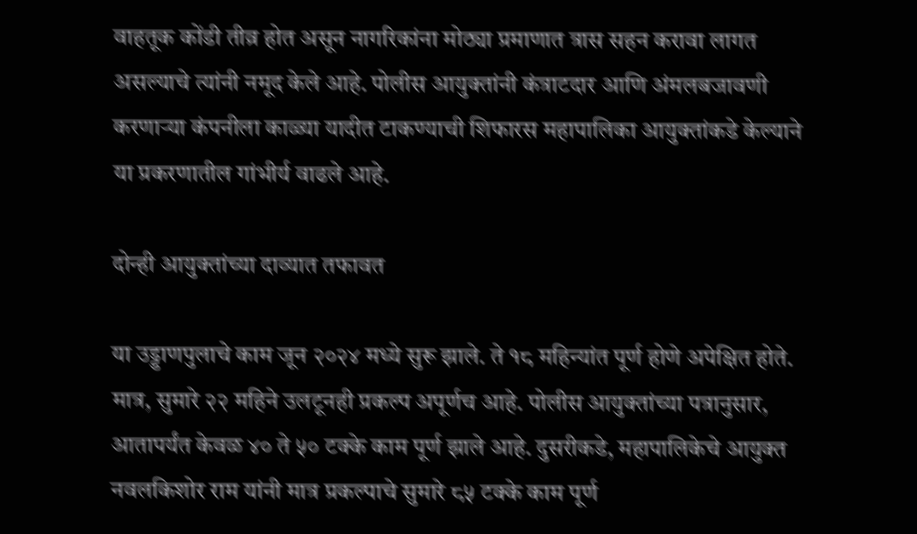वाहतूक कोंडी तीव्र होत असून नागरिकांना मोठ्या प्रमाणात त्रास सहन करावा लागत असल्याचे त्यांनी नमूद केले आहे. पोलीस आयुक्तांनी कंत्राटदार आणि अंमलबजावणी करणाऱ्या कंपनीला काळ्या यादीत टाकण्याची शिफारस महापालिका आयुक्तांकडे केल्याने या प्रकरणातील गांभीर्य वाढले आहे.

दोन्ही आयुक्तांच्या दाव्यात तफावत

या उड्डाणपुलाचे काम जून २०२४ मध्ये सुरू झाले. ते १८ महिन्यांत पूर्ण होणे अपेक्षित होते. मात्र, सुमारे २२ महिने उलटूनही प्रकल्प अपूर्णच आहे. पोलीस आयुक्तांच्या पत्रानुसार, आतापर्यंत केवळ ४० ते ५० टक्के काम पूर्ण झाले आहे. दुसरीकडे, महापालिकेचे आयुक्त नवलकिशोर राम यांनी मात्र प्रकल्पाचे सुमारे ८५ टक्के काम पूर्ण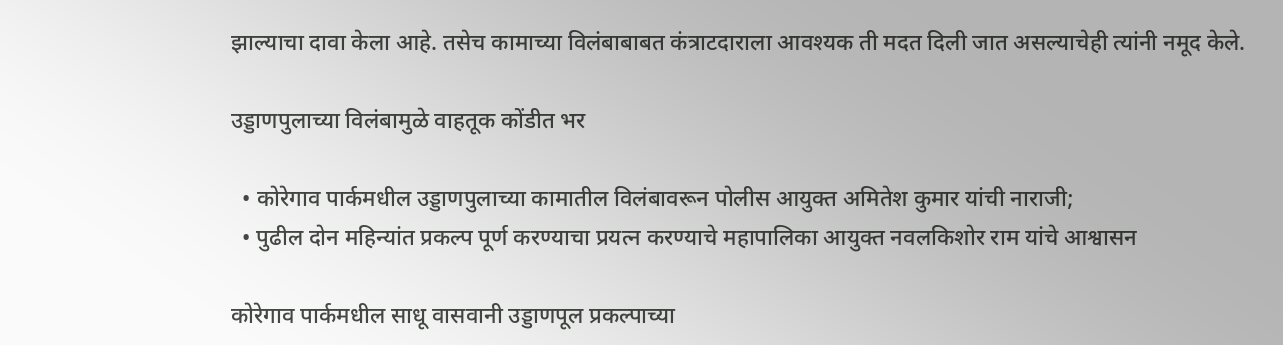झाल्याचा दावा केला आहे. तसेच कामाच्या विलंबाबाबत कंत्राटदाराला आवश्यक ती मदत दिली जात असल्याचेही त्यांनी नमूद केले.

उड्डाणपुलाच्या विलंबामुळे वाहतूक कोंडीत भर

  • कोरेगाव पार्कमधील उड्डाणपुलाच्या कामातील विलंबावरून पोलीस आयुक्त अमितेश कुमार यांची नाराजी;
  • पुढील दोन महिन्यांत प्रकल्प पूर्ण करण्याचा प्रयत्न करण्याचे महापालिका आयुक्त नवलकिशोर राम यांचे आश्वासन

कोरेगाव पार्कमधील साधू वासवानी उड्डाणपूल प्रकल्पाच्या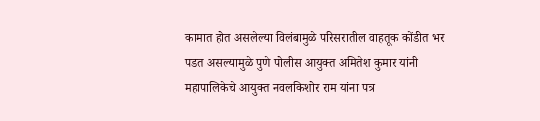कामात होत असलेल्या विलंबामुळे परिसरातील वाहतूक कोंडीत भर पडत असल्यामुळे पुणे पोलीस आयुक्त अमितेश कुमार यांनी महापालिकेचे आयुक्त नवलकिशोर राम यांना पत्र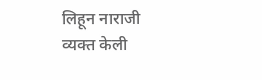लिहून नाराजी व्यक्त केली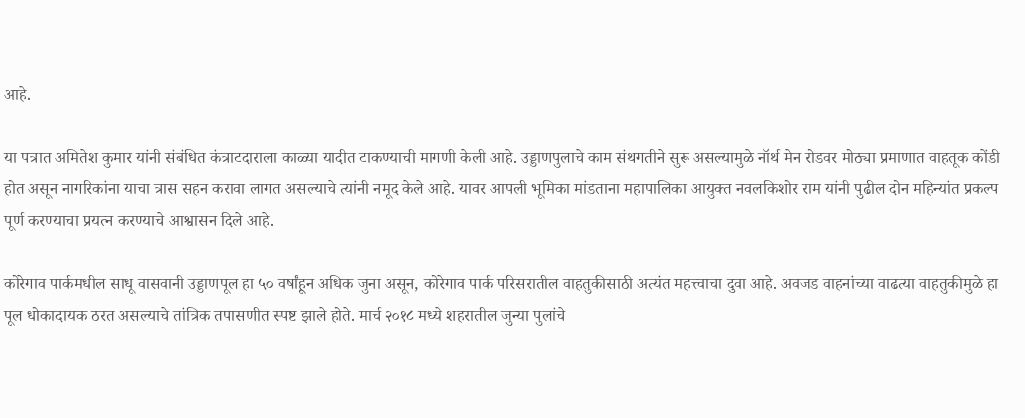आहे.

या पत्रात अमितेश कुमार यांनी संबंधित कंत्राटदाराला काळ्या यादीत टाकण्याची मागणी केली आहे. उड्डाणपुलाचे काम संथगतीने सुरू असल्यामुळे नॉर्थ मेन रोडवर मोठ्या प्रमाणात वाहतूक कोंडी होत असून नागरिकांना याचा त्रास सहन करावा लागत असल्याचे त्यांनी नमूद केले आहे. यावर आपली भूमिका मांडताना महापालिका आयुक्त नवलकिशोर राम यांनी पुढील दोन महिन्यांत प्रकल्प पूर्ण करण्याचा प्रयत्न करण्याचे आश्वासन दिले आहे.

कोरेगाव पार्कमधील साधू वासवानी उड्डाणपूल हा ५० वर्षांहून अधिक जुना असून, कोरेगाव पार्क परिसरातील वाहतुकीसाठी अत्यंत महत्त्वाचा दुवा आहे. अवजड वाहनांच्या वाढत्या वाहतुकीमुळे हा पूल धोकादायक ठरत असल्याचे तांत्रिक तपासणीत स्पष्ट झाले होते. मार्च २०१८ मध्ये शहरातील जुन्या पुलांचे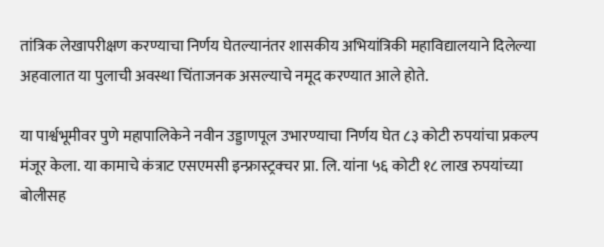तांत्रिक लेखापरीक्षण करण्याचा निर्णय घेतल्यानंतर शासकीय अभियांत्रिकी महाविद्यालयाने दिलेल्या अहवालात या पुलाची अवस्था चिंताजनक असल्याचे नमूद करण्यात आले होते.

या पार्श्वभूमीवर पुणे महापालिकेने नवीन उड्डाणपूल उभारण्याचा निर्णय घेत ८३ कोटी रुपयांचा प्रकल्प मंजूर केला. या कामाचे कंत्राट एसएमसी इन्फ्रास्ट्रक्चर प्रा. लि. यांना ५६ कोटी १८ लाख रुपयांच्या बोलीसह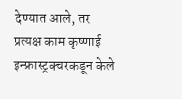देण्यात आले, तर प्रत्यक्ष काम कृष्णाई इन्फ्रास्ट्रक्चरकडून केले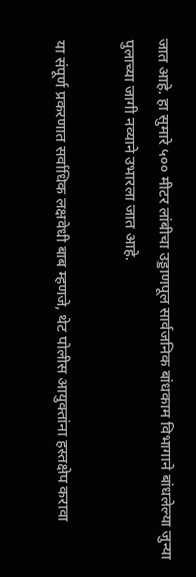जात आहे. हा सुमारे ५०० मीटर लांबीचा उड्डाणपूल सार्वजनिक बांधकाम विभागाने बांधलेल्या जुन्या पुलाच्या जागी नव्याने उभारला जात आहे.

या संपूर्ण प्रकरणात सर्वाधिक लक्षवेधी बाब म्हणजे, थेट पोलीस आयुक्तांना हस्तक्षेप करावा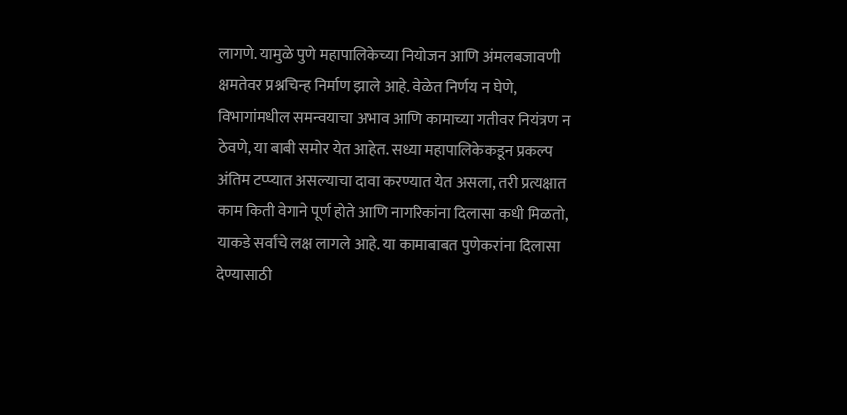लागणे. यामुळे पुणे महापालिकेच्या नियोजन आणि अंमलबजावणी क्षमतेवर प्रश्नचिन्ह निर्माण झाले आहे. वेळेत निर्णय न घेणे, विभागांमधील समन्वयाचा अभाव आणि कामाच्या गतीवर नियंत्रण न ठेवणे, या बाबी समोर येत आहेत. सध्या महापालिकेकडून प्रकल्प अंतिम टप्प्यात असल्याचा दावा करण्यात येत असला, तरी प्रत्यक्षात काम किती वेगाने पूर्ण होते आणि नागरिकांना दिलासा कधी मिळतो, याकडे सर्वांचे लक्ष लागले आहे. या कामाबाबत पुणेकरांना दिलासा देण्यासाठी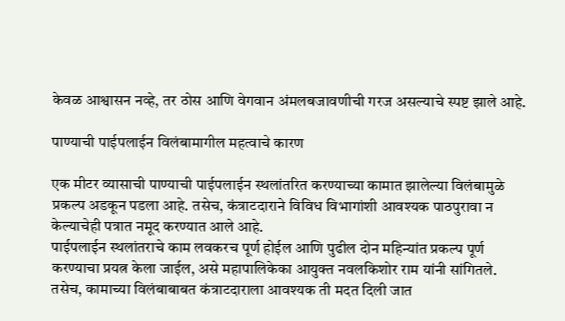केवळ आश्वासन नव्हे, तर ठोस आणि वेगवान अंमलबजावणीची गरज असल्याचे स्पष्ट झाले आहे.

पाण्याची पाईपलाईन विलंबामागील महत्वाचे कारण

एक मीटर व्यासाची पाण्याची पाईपलाईन स्थलांतरित करण्याच्या कामात झालेल्या विलंबामुळे प्रकल्प अडकून पडला आहे. तसेच, कंत्राटदाराने विविध विभागांशी आवश्यक पाठपुरावा न केल्याचेही पत्रात नमूद करण्यात आले आहे.
पाईपलाईन स्थलांतराचे काम लवकरच पूर्ण होईल आणि पुढील दोन महिन्यांत प्रकल्प पूर्ण करण्याचा प्रयत्न केला जाईल, असे महापालिकेका आयुक्त नवलकिशोर राम यांनी सांगितले. तसेच, कामाच्या विलंबाबाबत कंत्राटदाराला आवश्यक ती मदत दिली जात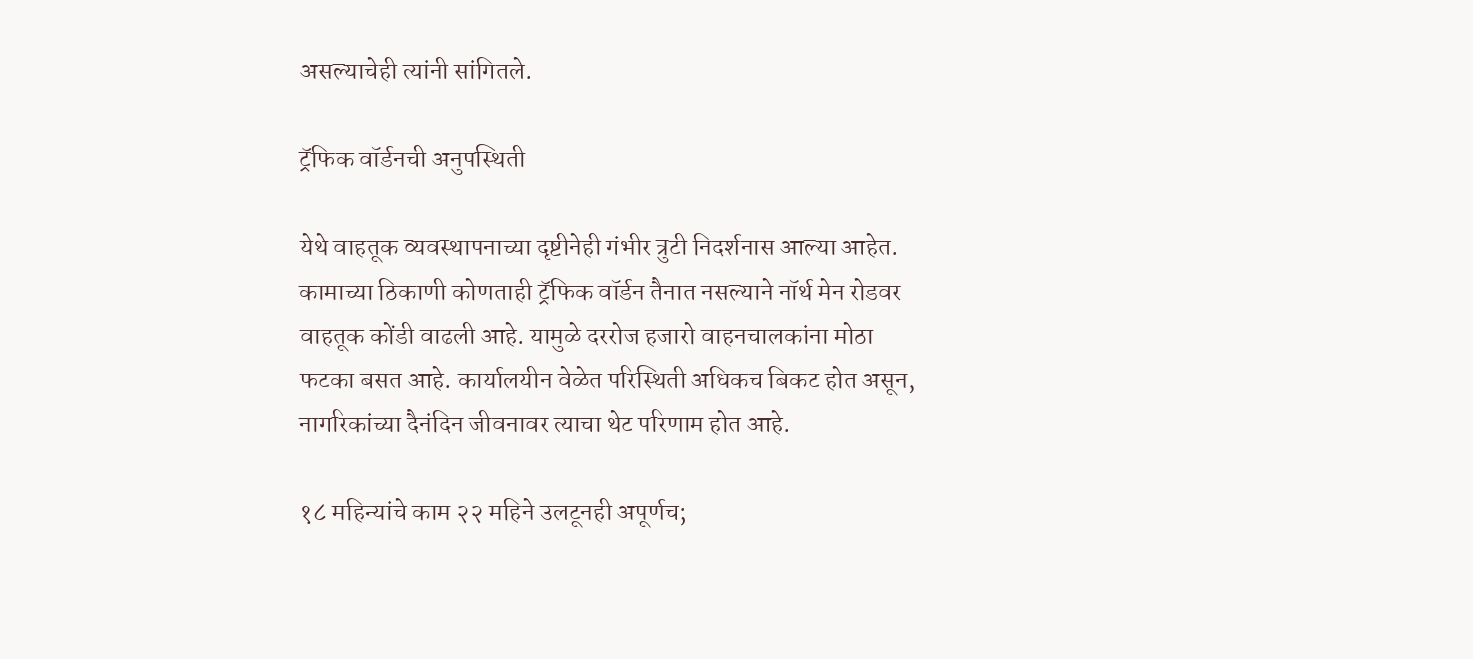असल्याचेही त्यांनी सांगितले.

ट्रॅफिक वॉर्डनची अनुपस्थिती

येथे वाहतूक व्यवस्थापनाच्या दृष्टीनेही गंभीर त्रुटी निदर्शनास आल्या आहेत. कामाच्या ठिकाणी कोणताही ट्रॅफिक वॉर्डन तैनात नसल्याने नॉर्थ मेन रोडवर वाहतूक कोंडी वाढली आहे. यामुळे दररोज हजारो वाहनचालकांना मोठा फटका बसत आहे. कार्यालयीन वेळेत परिस्थिती अधिकच बिकट होत असून, नागरिकांच्या दैनंदिन जीवनावर त्याचा थेट परिणाम होत आहे.

१८ महिन्यांचे काम २२ महिने उलटूनही अपूर्णच;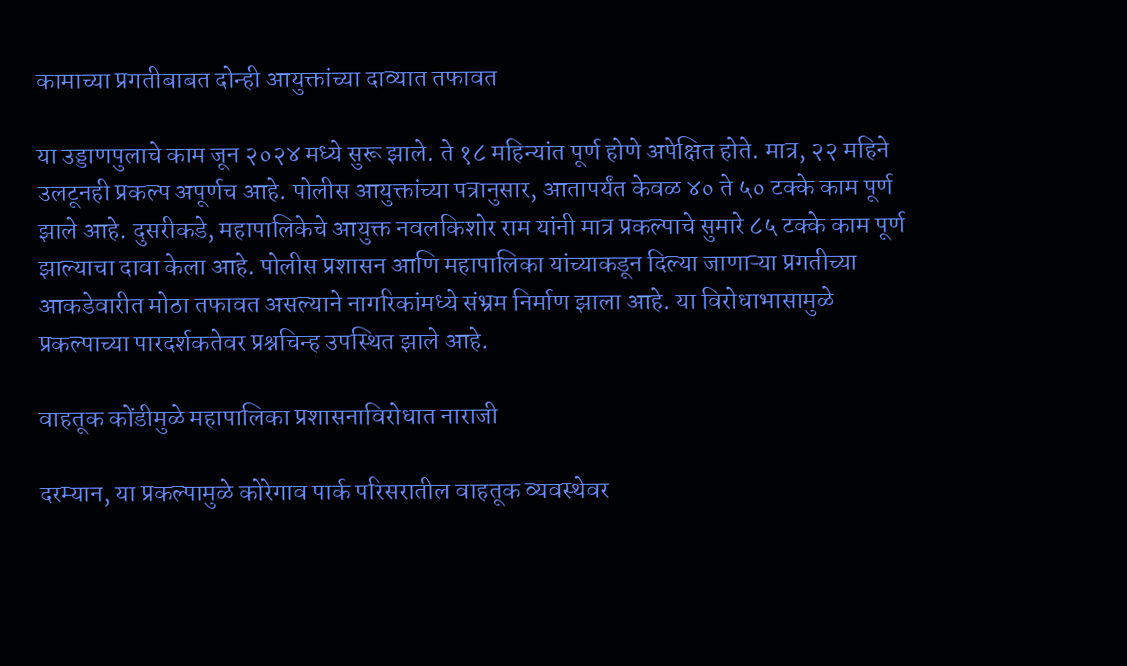कामाच्या प्रगतीबाबत दोन्ही आयुक्तांच्या दाव्यात तफावत

या उड्डाणपुलाचे काम जून २०२४ मध्ये सुरू झाले. ते १८ महिन्यांत पूर्ण होणे अपेक्षित होते. मात्र, २२ महिने उलटूनही प्रकल्प अपूर्णच आहे. पोलीस आयुक्तांच्या पत्रानुसार, आतापर्यंत केवळ ४० ते ५० टक्के काम पूर्ण झाले आहे. दुसरीकडे, महापालिकेचे आयुक्त नवलकिशोर राम यांनी मात्र प्रकल्पाचे सुमारे ८५ टक्के काम पूर्ण झाल्याचा दावा केला आहे. पोलीस प्रशासन आणि महापालिका यांच्याकडून दिल्या जाणाऱ्या प्रगतीच्या आकडेवारीत मोठा तफावत असल्याने नागरिकांमध्ये संभ्रम निर्माण झाला आहे. या विरोधाभासामुळे प्रकल्पाच्या पारदर्शकतेवर प्रश्नचिन्ह उपस्थित झाले आहे.

वाहतूक कोंडीमुळे महापालिका प्रशासनाविरोधात नाराजी

दरम्यान, या प्रकल्पामुळे कोरेगाव पार्क परिसरातील वाहतूक व्यवस्थेवर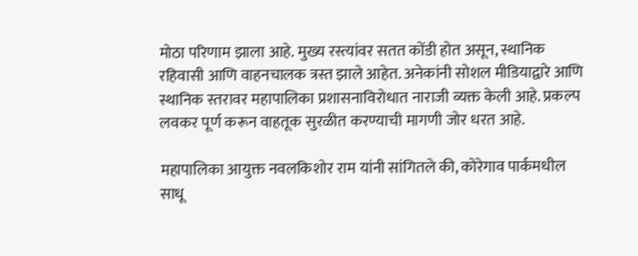मोठा परिणाम झाला आहे. मुख्य रस्त्यांवर सतत कोंडी होत असून, स्थानिक रहिवासी आणि वाहनचालक त्रस्त झाले आहेत. अनेकांनी सोशल मीडियाद्वारे आणि स्थानिक स्तरावर महापालिका प्रशासनाविरोधात नाराजी व्यक्त केली आहे. प्रकल्प लवकर पूर्ण करून वाहतूक सुरळीत करण्याची मागणी जोर धरत आहे.

महापालिका आयुक्त नवलकिशोर राम यांनी सांगितले की, कोरेगाव पार्कमधील साधू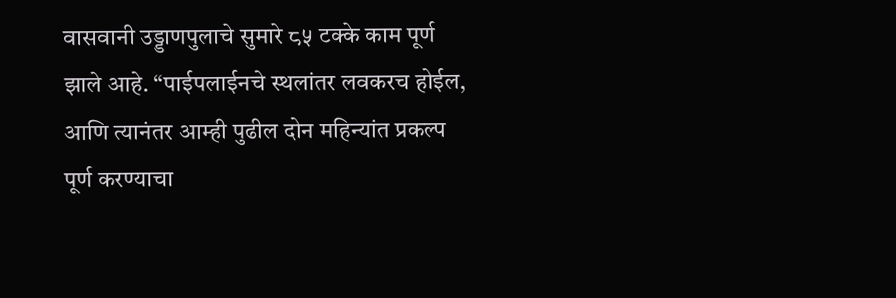वासवानी उड्डाणपुलाचे सुमारे ८५ टक्के काम पूर्ण झाले आहे. “पाईपलाईनचे स्थलांतर लवकरच होईल, आणि त्यानंतर आम्ही पुढील दोन महिन्यांत प्रकल्प पूर्ण करण्याचा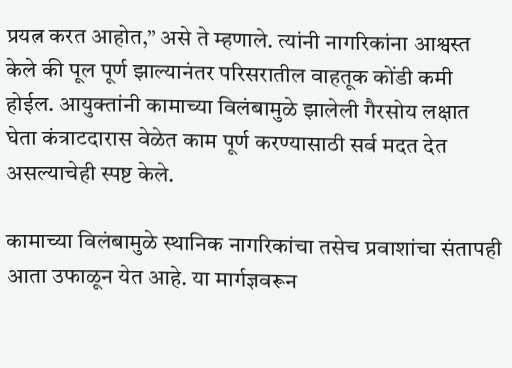प्रयत्न करत आहोत,” असे ते म्हणाले. त्यांनी नागरिकांना आश्वस्त केले की पूल पूर्ण झाल्यानंतर परिसरातील वाहतूक कोंडी कमी होईल. आयुक्तांनी कामाच्या विलंबामुळे झालेली गैरसोय लक्षात घेता कंत्राटदारास वेळेत काम पूर्ण करण्यासाठी सर्व मदत देत असल्याचेही स्पष्ट केले.

कामाच्या विलंबामुळे स्थानिक नागरिकांचा तसेच प्रवाशांचा संतापही आता उफाळून येत आहे. या मार्गज्ञवरून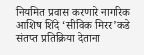नियमित प्रवास करणारे नागरिक आशिष शिंदे ‘सीविक मिरर’कडे संतप्त प्रतिक्रिया देताना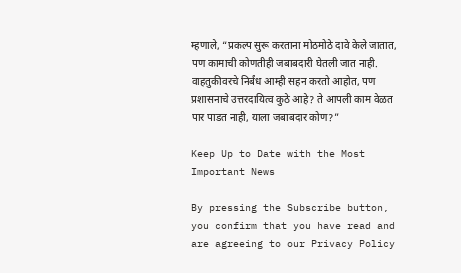म्हणाले, “प्रकल्प सुरू करताना मोठमोठे दावे केले जातात, पण कामाची कोणतीही जबाबदारी घेतली जात नाही. वाहतुकीवरचे निर्बंध आम्ही सहन करतो आहोत, पण प्रशासनाचे उत्तरदायित्व कुठे आहे? ते आपली काम वेळत पार पाडत नाही, याला जबाबदार कोण?”

Keep Up to Date with the Most Important News

By pressing the Subscribe button, you confirm that you have read and are agreeing to our Privacy Policy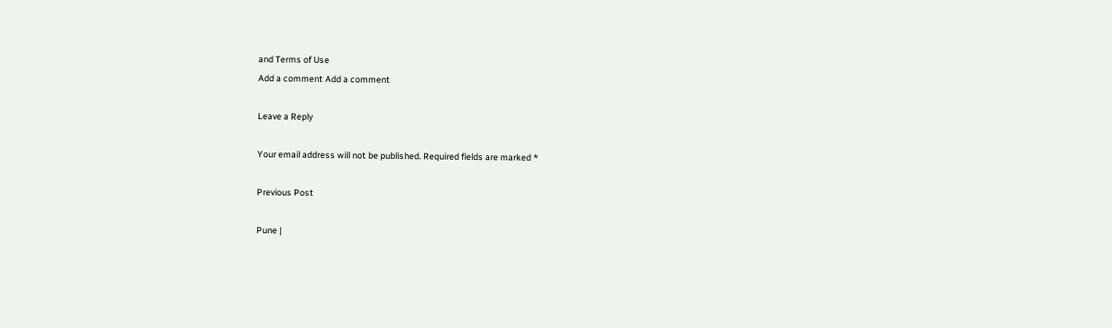and Terms of Use
Add a comment Add a comment

Leave a Reply

Your email address will not be published. Required fields are marked *

Previous Post

Pune |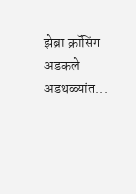झेब्रा क्रॉसिंग अडकले अडथळ्यांत...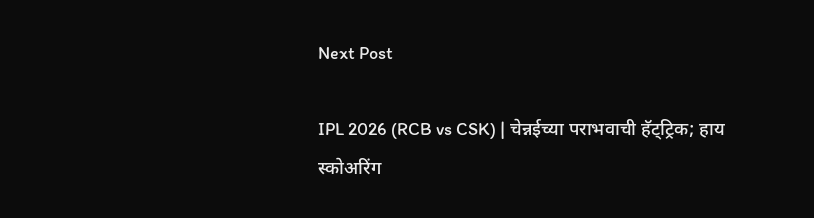Next Post

IPL 2026 (RCB vs CSK) | चेन्नईच्या पराभवाची हॅट्ट्रिक; हाय स्कोअरिंग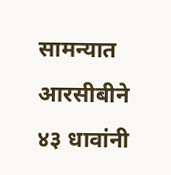सामन्यात आरसीबीने ४३ धावांनी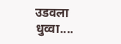उडवला धुव्वा....